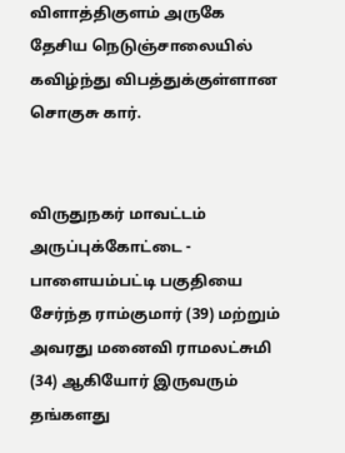விளாத்திகுளம் அருகே தேசிய நெடுஞ்சாலையில் கவிழ்ந்து விபத்துக்குள்ளான சொகுசு கார்.


விருதுநகர் மாவட்டம் அருப்புக்கோட்டை - பாளையம்பட்டி பகுதியை சேர்ந்த ராம்குமார் (39) மற்றும் அவரது மனைவி ராமலட்சுமி (34) ஆகியோர் இருவரும் தங்களது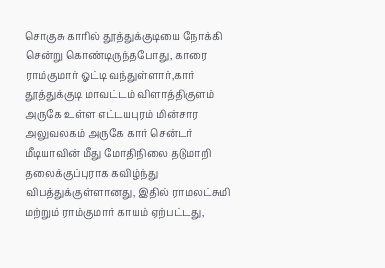சொகுசு காரில் தூத்துக்குடியை நோக்கி சென்று கொண்டிருந்தபோது, காரை ராம்குமார் ஓட்டி வந்துள்ளார்,கார் தூத்துக்குடி மாவட்டம் விளாத்திகுளம் அருகே உள்ள எட்டயபுரம் மின்சார அலுவலகம் அருகே கார் சென்டர் மீடியாவின் மீது மோதிநிலை தடுமாறி தலைக்குப்புராக கவிழ்ந்து விபத்துக்குள்ளானது, இதில் ராமலட்சுமி மற்றும் ராம்குமார் காயம் ஏற்பட்டது,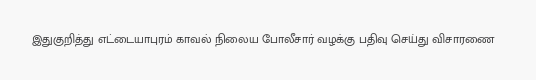இதுகுறித்து எட்டையாபுரம் காவல் நிலைய போலீசார் வழக்கு பதிவு செய்து விசாரணை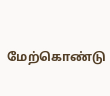மேற்கொண்டு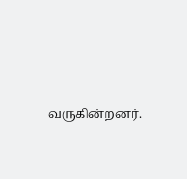வருகின்றனர்.